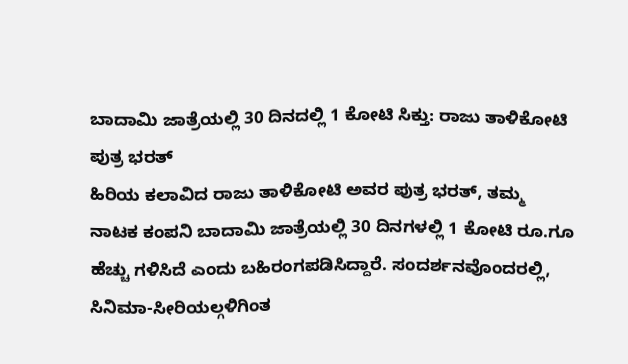ಬಾದಾಮಿ ಜಾತ್ರೆಯಲ್ಲಿ 30 ದಿನದಲ್ಲಿ 1 ಕೋಟಿ ಸಿಕ್ತು: ರಾಜು ತಾಳಿಕೋಟಿ ಪುತ್ರ ಭರತ್
ಹಿರಿಯ ಕಲಾವಿದ ರಾಜು ತಾಳಿಕೋಟಿ ಅವರ ಪುತ್ರ ಭರತ್, ತಮ್ಮ ನಾಟಕ ಕಂಪನಿ ಬಾದಾಮಿ ಜಾತ್ರೆಯಲ್ಲಿ 30 ದಿನಗಳಲ್ಲಿ 1 ಕೋಟಿ ರೂ.ಗೂ ಹೆಚ್ಚು ಗಳಿಸಿದೆ ಎಂದು ಬಹಿರಂಗಪಡಿಸಿದ್ದಾರೆ. ಸಂದರ್ಶನವೊಂದರಲ್ಲಿ, ಸಿನಿಮಾ-ಸೀರಿಯಲ್ಗಳಿಗಿಂತ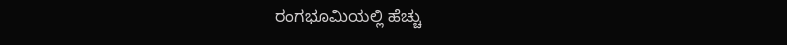ರಂಗಭೂಮಿಯಲ್ಲಿ ಹೆಚ್ಚು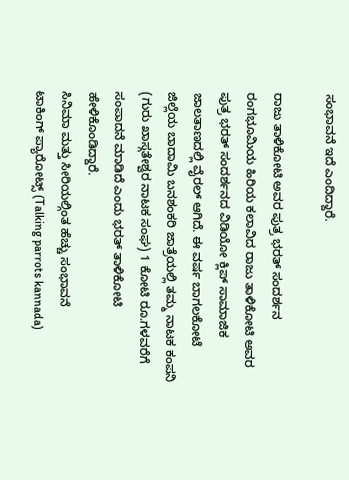ಸಂಭಾವನೆ ಇದೆ ಎಂದಿದ್ದಾರೆ.

ರಾಜು ತಾಳಿಕೋಟಿ ಅವರ ಪುತ್ರ ಭರತ್ ಸಂದರ್ಶನ
ರಂಗಭೂಮಿಯ ಹಿರಿಯ ಕಲಾವಿದ ರಾಜು ತಾಳಿಕೋಟಿ ಅವರ ಪುತ್ರ ಭರತ್ ಸಂದರ್ಶನದ ವಿಡಿಯೋ ಕ್ಲಿಪ್ ಸಾಮಾಜಿಕ ಜಾಲತಾಣದಲ್ಲಿ ವೈರಲ್ ಆಗಿದೆ. ಈ ವರ್ಷ ಬಾಗಲಕೋಟೆ ಜಿಲ್ಲೆಯ ಬಾದಾಮಿ ಬನಶಂಕರಿ ಜಾತ್ರೆಯಲ್ಲಿ ತಮ್ಮ ನಾಟಕ ಕಂಪನಿ (ಗುರು ಖಾಸ್ಗತೇಶ್ವರ ನಾಟಕ ಸಂಘ) 1 ಕೋಟಿ ರೂ.ಗಳವರೆಗೆ ಸಂಪಾದನೆ ಮಾಡಿದೆ ಎಂದು ಭರತ್ ತಾಳಿಕೋಟಿ ಹೇಳಿಕೊಂಡಿದ್ದಾರೆ.
ಸಿನಿಮಾ ಮತ್ತು ಸೀರಿಯಲ್ಗಿಂತ ಹೆಚ್ಚು ಸಂಭಾವನೆ
ಟಾಕಿಂಗ್ ಪ್ಯಾರೋಟ್ಸ್ (Talking parrots kannada)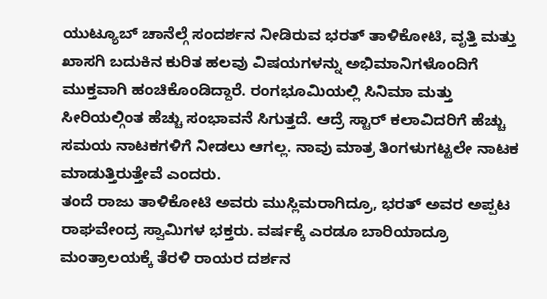ಯುಟ್ಯೂಬ್ ಚಾನೆಲ್ಗೆ ಸಂದರ್ಶನ ನೀಡಿರುವ ಭರತ್ ತಾಳಿಕೋಟಿ, ವೃತ್ತಿ ಮತ್ತು ಖಾಸಗಿ ಬದುಕಿನ ಕುರಿತ ಹಲವು ವಿಷಯಗಳನ್ನು ಅಭಿಮಾನಿಗಳೊಂದಿಗೆ ಮುಕ್ತವಾಗಿ ಹಂಚಿಕೊಂಡಿದ್ದಾರೆ. ರಂಗಭೂಮಿಯಲ್ಲಿ ಸಿನಿಮಾ ಮತ್ತು ಸೀರಿಯಲ್ಗಿಂತ ಹೆಚ್ಚು ಸಂಭಾವನೆ ಸಿಗುತ್ತದೆ. ಆದ್ರೆ ಸ್ಟಾರ್ ಕಲಾವಿದರಿಗೆ ಹೆಚ್ಚು ಸಮಯ ನಾಟಕಗಳಿಗೆ ನೀಡಲು ಆಗಲ್ಲ. ನಾವು ಮಾತ್ರ ತಿಂಗಳುಗಟ್ಟಲೇ ನಾಟಕ ಮಾಡುತ್ತಿರುತ್ತೇವೆ ಎಂದರು.
ತಂದೆ ರಾಜು ತಾಳಿಕೋಟಿ ಅವರು ಮುಸ್ಲಿಮರಾಗಿದ್ರೂ, ಭರತ್ ಅವರ ಅಪ್ಪಟ ರಾಘವೇಂದ್ರ ಸ್ವಾಮಿಗಳ ಭಕ್ತರು. ವರ್ಷಕ್ಕೆ ಎರಡೂ ಬಾರಿಯಾದ್ರೂ ಮಂತ್ರಾಲಯಕ್ಕೆ ತೆರಳಿ ರಾಯರ ದರ್ಶನ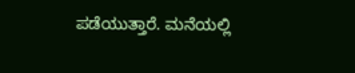ಪಡೆಯುತ್ತಾರೆ. ಮನೆಯಲ್ಲಿ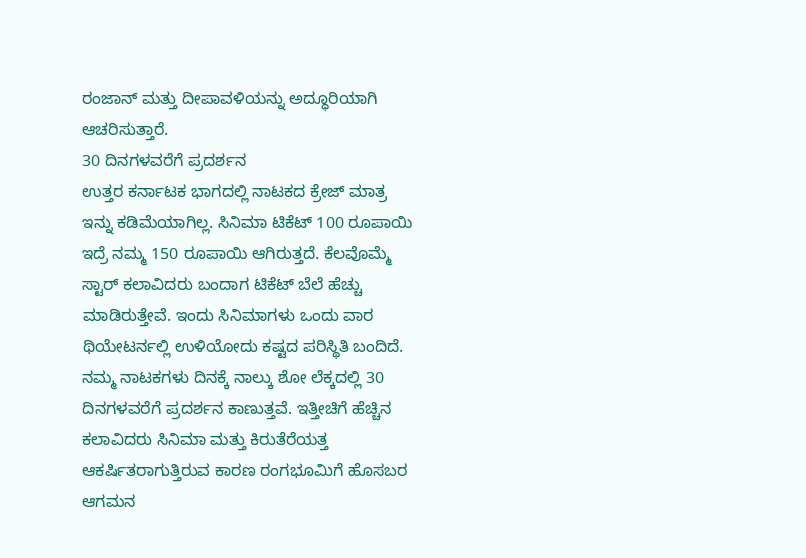ರಂಜಾನ್ ಮತ್ತು ದೀಪಾವಳಿಯನ್ನು ಅದ್ಧೂರಿಯಾಗಿ ಆಚರಿಸುತ್ತಾರೆ.
30 ದಿನಗಳವರೆಗೆ ಪ್ರದರ್ಶನ
ಉತ್ತರ ಕರ್ನಾಟಕ ಭಾಗದಲ್ಲಿ ನಾಟಕದ ಕ್ರೇಜ್ ಮಾತ್ರ ಇನ್ನು ಕಡಿಮೆಯಾಗಿಲ್ಲ. ಸಿನಿಮಾ ಟಿಕೆಟ್ 100 ರೂಪಾಯಿ ಇದ್ರೆ ನಮ್ಮ 150 ರೂಪಾಯಿ ಆಗಿರುತ್ತದೆ. ಕೆಲವೊಮ್ಮೆ ಸ್ಟಾರ್ ಕಲಾವಿದರು ಬಂದಾಗ ಟಿಕೆಟ್ ಬೆಲೆ ಹೆಚ್ಚು ಮಾಡಿರುತ್ತೇವೆ. ಇಂದು ಸಿನಿಮಾಗಳು ಒಂದು ವಾರ ಥಿಯೇಟರ್ನಲ್ಲಿ ಉಳಿಯೋದು ಕಷ್ಟದ ಪರಿಸ್ಥಿತಿ ಬಂದಿದೆ.
ನಮ್ಮ ನಾಟಕಗಳು ದಿನಕ್ಕೆ ನಾಲ್ಕು ಶೋ ಲೆಕ್ಕದಲ್ಲಿ 30 ದಿನಗಳವರೆಗೆ ಪ್ರದರ್ಶನ ಕಾಣುತ್ತವೆ. ಇತ್ತೀಚಿಗೆ ಹೆಚ್ಚಿನ ಕಲಾವಿದರು ಸಿನಿಮಾ ಮತ್ತು ಕಿರುತೆರೆಯತ್ತ ಆಕರ್ಷಿತರಾಗುತ್ತಿರುವ ಕಾರಣ ರಂಗಭೂಮಿಗೆ ಹೊಸಬರ ಆಗಮನ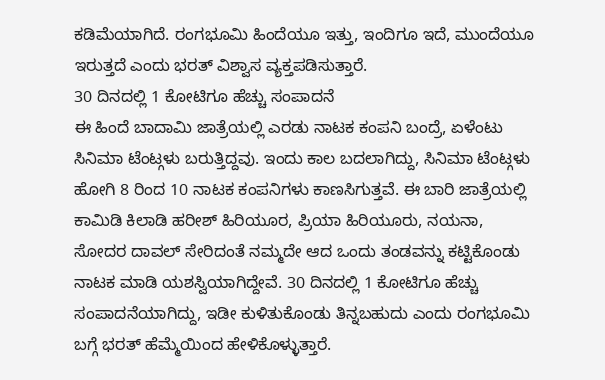ಕಡಿಮೆಯಾಗಿದೆ. ರಂಗಭೂಮಿ ಹಿಂದೆಯೂ ಇತ್ತು, ಇಂದಿಗೂ ಇದೆ, ಮುಂದೆಯೂ ಇರುತ್ತದೆ ಎಂದು ಭರತ್ ವಿಶ್ವಾಸ ವ್ಯಕ್ತಪಡಿಸುತ್ತಾರೆ.
30 ದಿನದಲ್ಲಿ 1 ಕೋಟಿಗೂ ಹೆಚ್ಚು ಸಂಪಾದನೆ
ಈ ಹಿಂದೆ ಬಾದಾಮಿ ಜಾತ್ರೆಯಲ್ಲಿ ಎರಡು ನಾಟಕ ಕಂಪನಿ ಬಂದ್ರೆ, ಏಳೆಂಟು ಸಿನಿಮಾ ಟೆಂಟ್ಗಳು ಬರುತ್ತಿದ್ದವು. ಇಂದು ಕಾಲ ಬದಲಾಗಿದ್ದು, ಸಿನಿಮಾ ಟೆಂಟ್ಗಳು ಹೋಗಿ 8 ರಿಂದ 10 ನಾಟಕ ಕಂಪನಿಗಳು ಕಾಣಸಿಗುತ್ತವೆ. ಈ ಬಾರಿ ಜಾತ್ರೆಯಲ್ಲಿ ಕಾಮಿಡಿ ಕಿಲಾಡಿ ಹರೀಶ್ ಹಿರಿಯೂರ, ಪ್ರಿಯಾ ಹಿರಿಯೂರು, ನಯನಾ, ಸೋದರ ದಾವಲ್ ಸೇರಿದಂತೆ ನಮ್ಮದೇ ಆದ ಒಂದು ತಂಡವನ್ನು ಕಟ್ಟಿಕೊಂಡು ನಾಟಕ ಮಾಡಿ ಯಶಸ್ವಿಯಾಗಿದ್ದೇವೆ. 30 ದಿನದಲ್ಲಿ 1 ಕೋಟಿಗೂ ಹೆಚ್ಚು ಸಂಪಾದನೆಯಾಗಿದ್ದು, ಇಡೀ ಕುಳಿತುಕೊಂಡು ತಿನ್ನಬಹುದು ಎಂದು ರಂಗಭೂಮಿ ಬಗ್ಗೆ ಭರತ್ ಹೆಮ್ಮೆಯಿಂದ ಹೇಳಿಕೊಳ್ಳುತ್ತಾರೆ.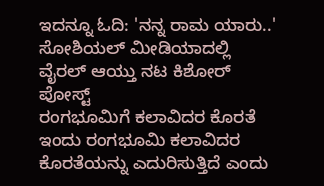ಇದನ್ನೂ ಓದಿ: 'ನನ್ನ ರಾಮ ಯಾರು..' ಸೋಶಿಯಲ್ ಮೀಡಿಯಾದಲ್ಲಿ ವೈರಲ್ ಆಯ್ತು ನಟ ಕಿಶೋರ್ ಪೋಸ್ಟ್
ರಂಗಭೂಮಿಗೆ ಕಲಾವಿದರ ಕೊರತೆ
ಇಂದು ರಂಗಭೂಮಿ ಕಲಾವಿದರ ಕೊರತೆಯನ್ನು ಎದುರಿಸುತ್ತಿದೆ ಎಂದು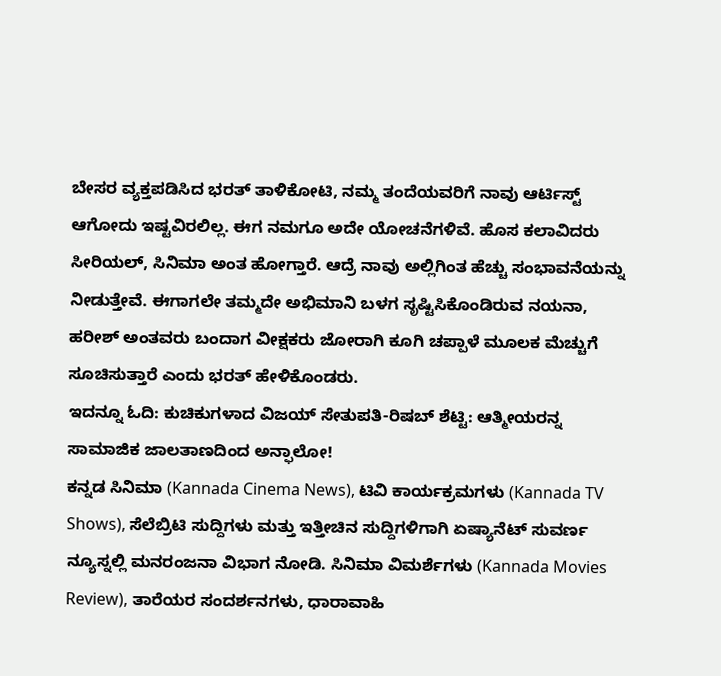ಬೇಸರ ವ್ಯಕ್ತಪಡಿಸಿದ ಭರತ್ ತಾಳಿಕೋಟಿ, ನಮ್ಮ ತಂದೆಯವರಿಗೆ ನಾವು ಆರ್ಟಿಸ್ಟ್ ಆಗೋದು ಇಷ್ಟವಿರಲಿಲ್ಲ. ಈಗ ನಮಗೂ ಅದೇ ಯೋಚನೆಗಳಿವೆ. ಹೊಸ ಕಲಾವಿದರು ಸೀರಿಯಲ್, ಸಿನಿಮಾ ಅಂತ ಹೋಗ್ತಾರೆ. ಆದ್ರೆ ನಾವು ಅಲ್ಲಿಗಿಂತ ಹೆಚ್ಚು ಸಂಭಾವನೆಯನ್ನು ನೀಡುತ್ತೇವೆ. ಈಗಾಗಲೇ ತಮ್ಮದೇ ಅಭಿಮಾನಿ ಬಳಗ ಸೃಷ್ಟಿಸಿಕೊಂಡಿರುವ ನಯನಾ, ಹರೀಶ್ ಅಂತವರು ಬಂದಾಗ ವೀಕ್ಷಕರು ಜೋರಾಗಿ ಕೂಗಿ ಚಪ್ಪಾಳೆ ಮೂಲಕ ಮೆಚ್ಚುಗೆ ಸೂಚಿಸುತ್ತಾರೆ ಎಂದು ಭರತ್ ಹೇಳಿಕೊಂಡರು.
ಇದನ್ನೂ ಓದಿ: ಕುಚಿಕುಗಳಾದ ವಿಜಯ್ ಸೇತುಪತಿ-ರಿಷಬ್ ಶೆಟ್ಟಿ: ಆತ್ಮೀಯರನ್ನ ಸಾಮಾಜಿಕ ಜಾಲತಾಣದಿಂದ ಅನ್ಫಾಲೋ!
ಕನ್ನಡ ಸಿನಿಮಾ (Kannada Cinema News), ಟಿವಿ ಕಾರ್ಯಕ್ರಮಗಳು (Kannada TV Shows), ಸೆಲೆಬ್ರಿಟಿ ಸುದ್ದಿಗಳು ಮತ್ತು ಇತ್ತೀಚಿನ ಸುದ್ದಿಗಳಿಗಾಗಿ ಏಷ್ಯಾನೆಟ್ ಸುವರ್ಣ ನ್ಯೂಸ್ನಲ್ಲಿ ಮನರಂಜನಾ ವಿಭಾಗ ನೋಡಿ. ಸಿನಿಮಾ ವಿಮರ್ಶೆಗಳು (Kannada Movies Review), ತಾರೆಯರ ಸಂದರ್ಶನಗಳು, ಧಾರಾವಾಹಿ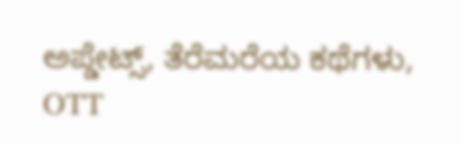ಅಪ್ಡೇಟ್ಸ್, ತೆರೆಮರೆಯ ಕಥೆಗಳು, OTT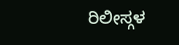ರಿಲೀಸ್ಗಳ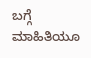ಬಗ್ಗೆ ಮಾಹಿತಿಯೂ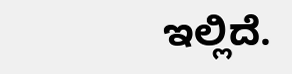ಇಲ್ಲಿದೆ.